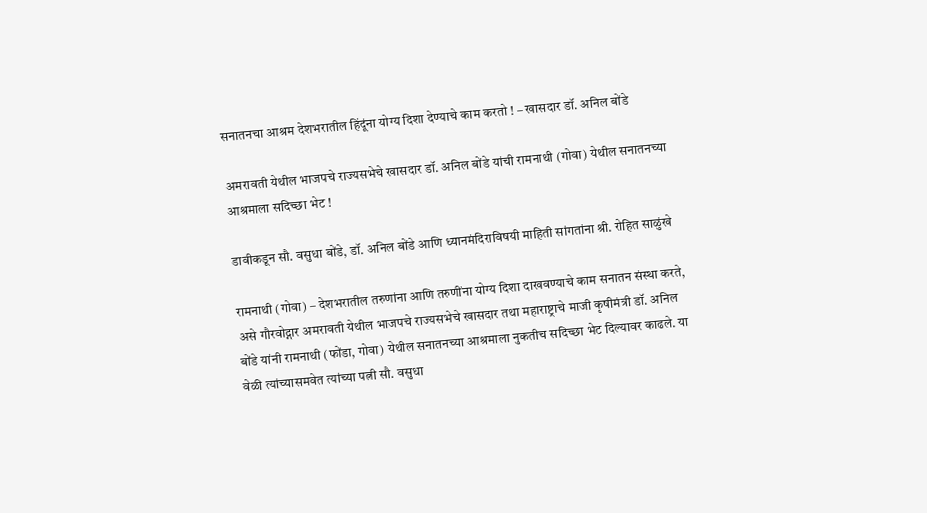सनातनचा आश्रम देशभरातील हिंदूंना योग्य दिशा देण्याचे काम करतो ! – खासदार डॉ. अनिल बोंडे

अमरावती येथील भाजपचे राज्यसभेचे खासदार डॉ. अनिल बोंडे यांची रामनाथी (गोवा) येथील सनातनच्या आश्रमाला सदिच्छा भेट !

डावीकडून सौ. वसुधा बोंडे, डॉ. अनिल बोंडे आणि ध्यानमंदिराविषयी माहिती सांगतांना श्री. रोहित साळुंखे

रामनाथी (गोवा) – देशभरातील तरुणांना आणि तरुणींना योग्य दिशा दाखवण्याचे काम सनातन संस्था करते, असे गौरवोद्गार अमरावती येथील भाजपचे राज्यसभेचे खासदार तथा महाराष्ट्राचे माजी कृषीमंत्री डॉ. अनिल बोंडे यांनी रामनाथी (फोंडा, गोवा) येथील सनातनच्या आश्रमाला नुकतीच सदिच्छा भेट दिल्यावर काढले. या वेळी त्यांच्यासमवेत त्यांच्या पत्नी सौ. वसुधा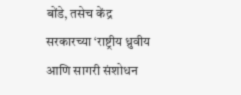बोंडे, तसेच केंद्र सरकारच्या ‘राष्ट्रीय ध्रुवीय आणि सागरी संशोधन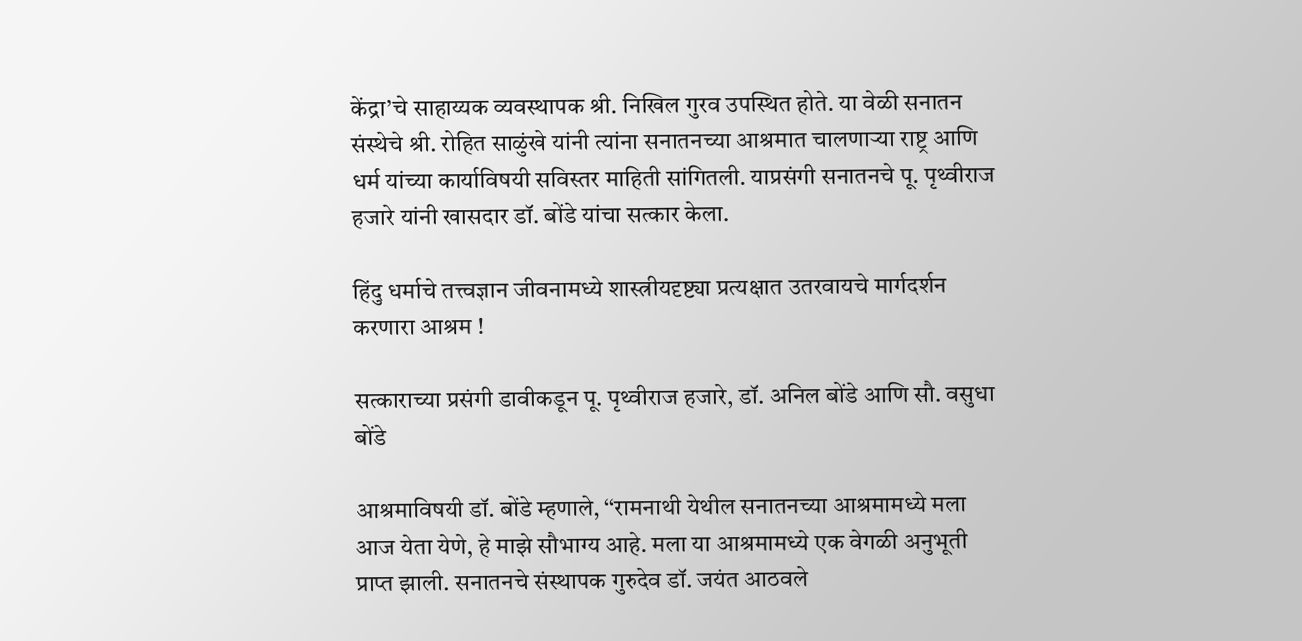केंद्रा’चे साहाय्यक व्यवस्थापक श्री. निखिल गुरव उपस्थित होते. या वेळी सनातन संस्थेचे श्री. रोहित साळुंखे यांनी त्यांना सनातनच्या आश्रमात चालणार्‍या राष्ट्र आणि धर्म यांच्या कार्याविषयी सविस्तर माहिती सांगितली. याप्रसंगी सनातनचे पू. पृथ्वीराज हजारे यांनी खासदार डॉ. बोंडे यांचा सत्कार केला.

हिंदु धर्माचे तत्त्वज्ञान जीवनामध्ये शास्त्रीयदृष्ट्या प्रत्यक्षात उतरवायचे मार्गदर्शन करणारा आश्रम !

सत्काराच्या प्रसंगी डावीकडून पू. पृथ्वीराज हजारे, डॉ. अनिल बोंडे आणि सौ. वसुधा बोंडे

आश्रमाविषयी डॉ. बोंडे म्हणाले, ‘‘रामनाथी येथील सनातनच्या आश्रमामध्ये मला आज येता येणे, हे माझे सौभाग्य आहे. मला या आश्रमामध्ये एक वेगळी अनुभूती प्राप्त झाली. सनातनचे संस्थापक गुरुदेव डॉ. जयंत आठवले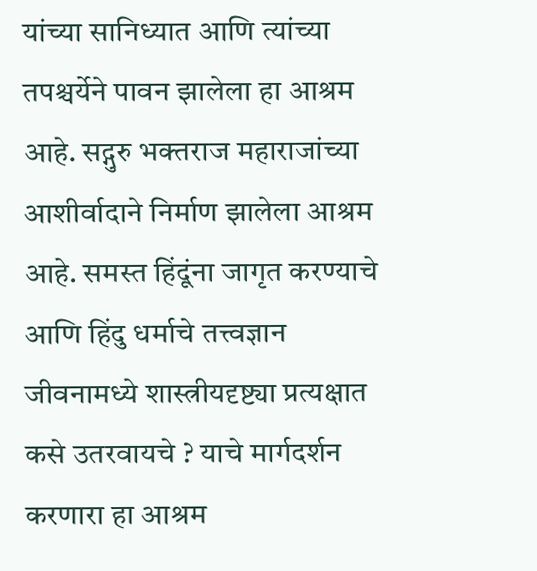यांच्या सानिध्यात आणि त्यांच्या तपश्चर्येने पावन झालेला हा आश्रम आहे. सद्गुरु भक्तराज महाराजांच्या आशीर्वादाने निर्माण झालेला आश्रम आहे. समस्त हिंदूंना जागृत करण्याचे आणि हिंदु धर्माचे तत्त्वज्ञान जीवनामध्ये शास्त्रीयदृष्ट्या प्रत्यक्षात कसे उतरवायचे ? याचे मार्गदर्शन करणारा हा आश्रम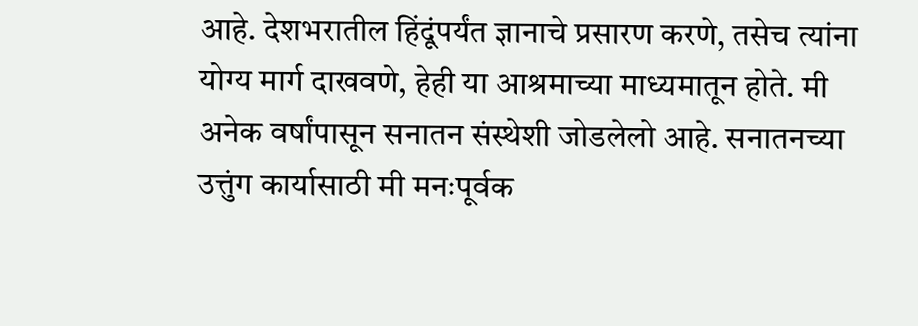आहे. देशभरातील हिंदूंपर्यंत ज्ञानाचे प्रसारण करणे, तसेच त्यांना योग्य मार्ग दाखवणे, हेही या आश्रमाच्या माध्यमातून होते. मी अनेक वर्षांपासून सनातन संस्थेशी जोडलेलो आहे. सनातनच्या उत्तुंग कार्यासाठी मी मनःपूर्वक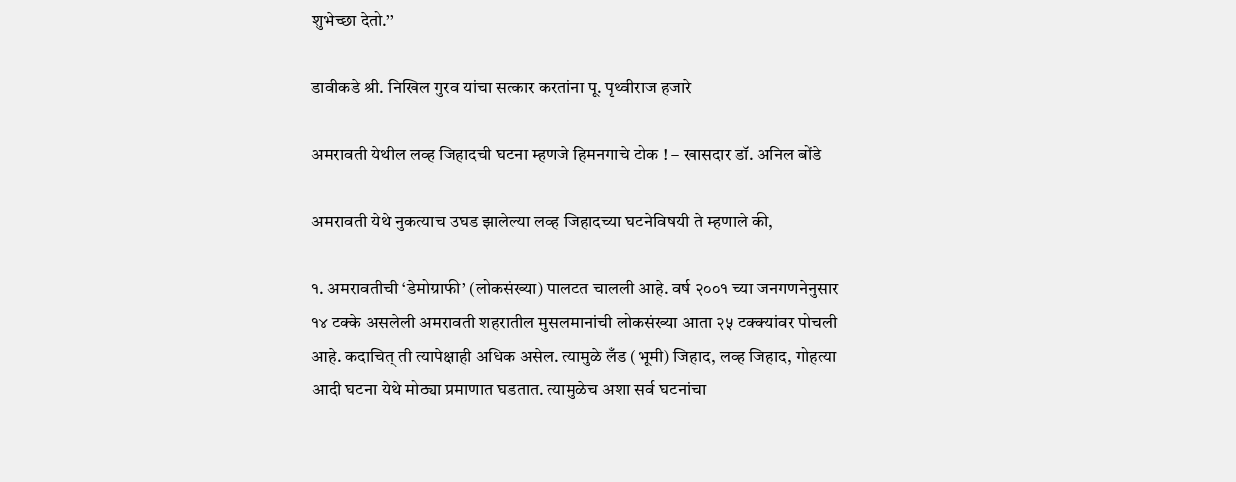शुभेच्छा देतो.’’

डावीकडे श्री. निखिल गुरव यांचा सत्कार करतांना पू. पृथ्वीराज हजारे

अमरावती येथील लव्ह जिहादची घटना म्हणजे हिमनगाचे टोक ! – खासदार डॉ. अनिल बोंडे

अमरावती येथे नुकत्याच उघड झालेल्या लव्ह जिहादच्या घटनेविषयी ते म्हणाले की,

१. अमरावतीची ‘डेमोग्राफी’ (लोकसंख्या) पालटत चालली आहे. वर्ष २००१ च्या जनगणनेनुसार १४ टक्के असलेली अमरावती शहरातील मुसलमानांची लोकसंख्या आता २५ टक्क्यांवर पोचली आहे. कदाचित् ती त्यापेक्षाही अधिक असेल. त्यामुळे लँड (भूमी) जिहाद, लव्ह जिहाद, गोहत्या आदी घटना येथे मोठ्या प्रमाणात घडतात. त्यामुळेच अशा सर्व घटनांचा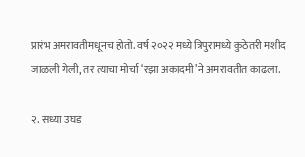प्रारंभ अमरावतीमधूनच होतो. वर्ष २०२२ मध्ये त्रिपुरामध्ये कुठेतरी मशीद जाळली गेली, तर त्याचा मोर्चा ‘रझा अकादमी’ने अमरावतीत काढला.

२. सध्या उघड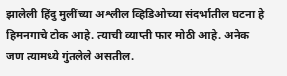झालेली हिंदु मुलींच्या अश्लील व्हिडिओच्या संदर्भातील घटना हे हिमनगाचे टोक आहे. त्याची व्याप्ती फार मोठी आहे. अनेक जण त्यामध्ये गुंतलेले असतील.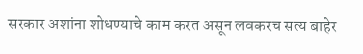सरकार अशांना शोधण्याचे काम करत असून लवकरच सत्य बाहेर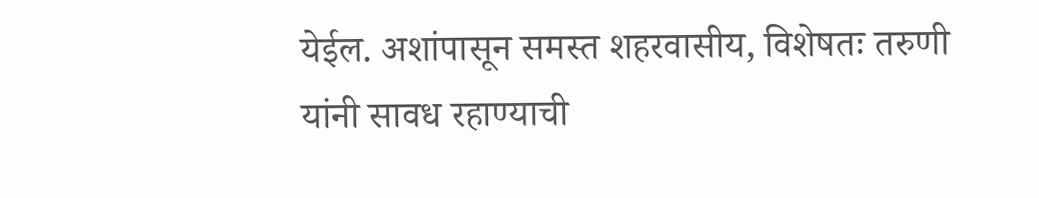येईल. अशांपासून समस्त शहरवासीय, विशेषतः तरुणी यांनी सावध रहाण्याची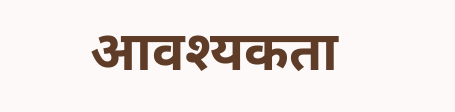आवश्यकता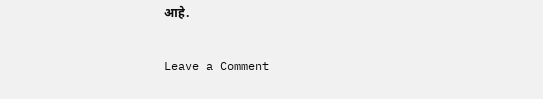आहे.

Leave a Comment